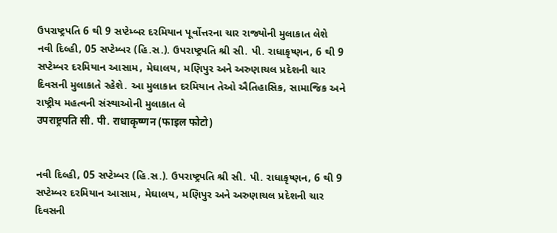ઉપરાષ્ટ્રપતિ 6 થી 9 સપ્ટેમ્બર દરમિયાન પૂર્વોત્તરના ચાર રાજ્યોની મુલાકાત લેશે
નવી દિલ્હી, 05 સપ્ટેમ્બર (હિ.સ.). ઉપરાષ્ટ્રપતિ શ્રી સી. પી. રાધાકૃષ્ણન, 6 થી 9 સપ્ટેમ્બર દરમિયાન આસામ, મેઘાલય, મણિપુર અને અરુણાચલ પ્રદેશની ચાર દિવસની મુલાકાતે રહેશે. આ મુલાકાત દરમિયાન તેઓ ઐતિહાસિક, સામાજિક અને રાષ્ટ્રીય મહત્વની સંસ્થાઓની મુલાકાત લે
उपराष्ट्रपति सी. पी. राधाकृष्णन (फाइल फोटो)


નવી દિલ્હી, 05 સપ્ટેમ્બર (હિ.સ.). ઉપરાષ્ટ્રપતિ શ્રી સી. પી. રાધાકૃષ્ણન, 6 થી 9 સપ્ટેમ્બર દરમિયાન આસામ, મેઘાલય, મણિપુર અને અરુણાચલ પ્રદેશની ચાર દિવસની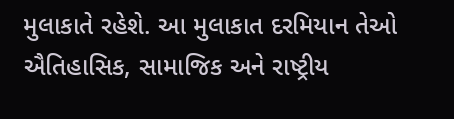મુલાકાતે રહેશે. આ મુલાકાત દરમિયાન તેઓ ઐતિહાસિક, સામાજિક અને રાષ્ટ્રીય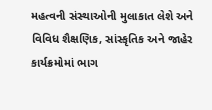મહત્વની સંસ્થાઓની મુલાકાત લેશે અને વિવિધ શૈક્ષણિક, સાંસ્કૃતિક અને જાહેર કાર્યક્રમોમાં ભાગ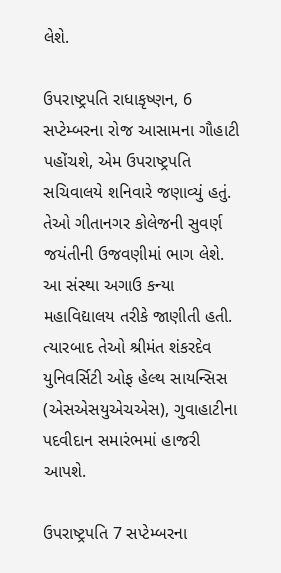લેશે.

ઉપરાષ્ટ્રપતિ રાધાકૃષ્ણન, 6 સપ્ટેમ્બરના રોજ આસામના ગૌહાટી પહોંચશે, એમ ઉપરાષ્ટ્રપતિ સચિવાલયે શનિવારે જણાવ્યું હતું. તેઓ ગીતાનગર કોલેજની સુવર્ણ જયંતીની ઉજવણીમાં ભાગ લેશે. આ સંસ્થા અગાઉ કન્યા મહાવિદ્યાલય તરીકે જાણીતી હતી. ત્યારબાદ તેઓ શ્રીમંત શંકરદેવ યુનિવર્સિટી ઓફ હેલ્થ સાયન્સિસ (એસએસયુએચએસ), ગુવાહાટીના પદવીદાન સમારંભમાં હાજરી આપશે.

ઉપરાષ્ટ્રપતિ 7 સપ્ટેમ્બરના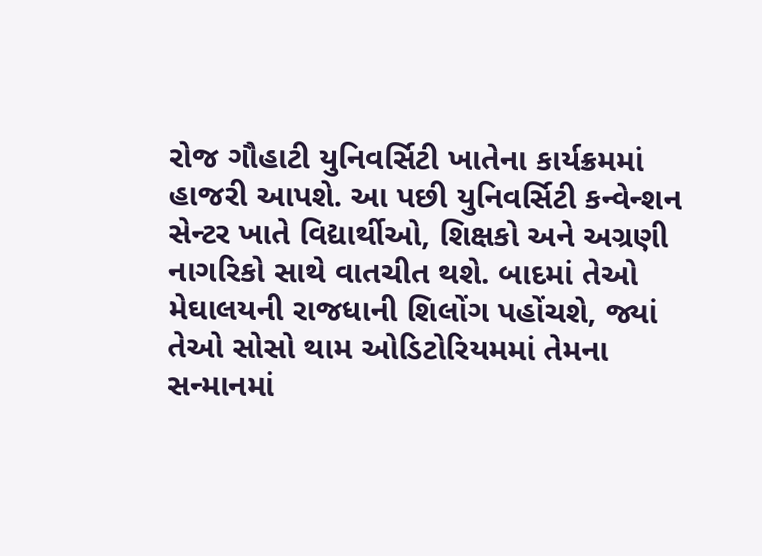રોજ ગૌહાટી યુનિવર્સિટી ખાતેના કાર્યક્રમમાં હાજરી આપશે. આ પછી યુનિવર્સિટી કન્વેન્શન સેન્ટર ખાતે વિદ્યાર્થીઓ, શિક્ષકો અને અગ્રણી નાગરિકો સાથે વાતચીત થશે. બાદમાં તેઓ મેઘાલયની રાજધાની શિલોંગ પહોંચશે, જ્યાં તેઓ સોસો થામ ઓડિટોરિયમમાં તેમના સન્માનમાં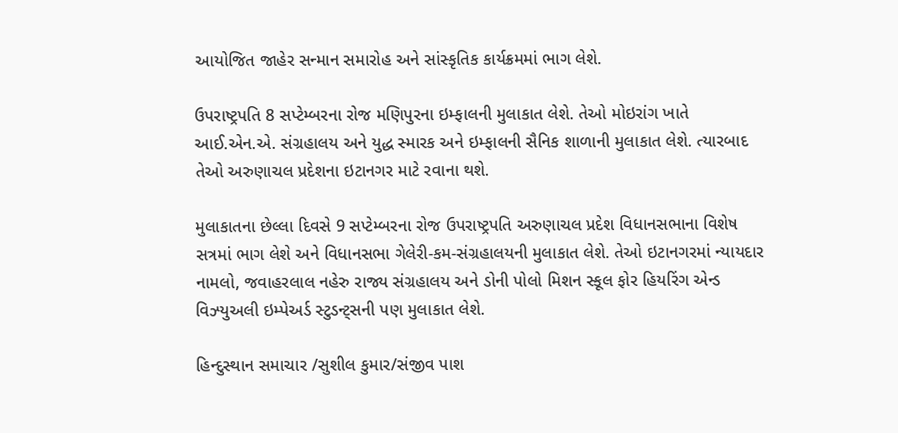આયોજિત જાહેર સન્માન સમારોહ અને સાંસ્કૃતિક કાર્યક્રમમાં ભાગ લેશે.

ઉપરાષ્ટ્રપતિ 8 સપ્ટેમ્બરના રોજ મણિપુરના ઇમ્ફાલની મુલાકાત લેશે. તેઓ મોઇરાંગ ખાતે આઈ.એન.એ. સંગ્રહાલય અને યુદ્ધ સ્મારક અને ઇમ્ફાલની સૈનિક શાળાની મુલાકાત લેશે. ત્યારબાદ તેઓ અરુણાચલ પ્રદેશના ઇટાનગર માટે રવાના થશે.

મુલાકાતના છેલ્લા દિવસે 9 સપ્ટેમ્બરના રોજ ઉપરાષ્ટ્રપતિ અરુણાચલ પ્રદેશ વિધાનસભાના વિશેષ સત્રમાં ભાગ લેશે અને વિધાનસભા ગેલેરી-કમ-સંગ્રહાલયની મુલાકાત લેશે. તેઓ ઇટાનગરમાં ન્યાયદાર નામલો, જવાહરલાલ નહેરુ રાજ્ય સંગ્રહાલય અને ડોની પોલો મિશન સ્કૂલ ફોર હિયરિંગ એન્ડ વિઝ્યુઅલી ઇમ્પેઅર્ડ સ્ટુડન્ટ્સની પણ મુલાકાત લેશે.

હિન્દુસ્થાન સમાચાર /સુશીલ કુમાર/સંજીવ પાશ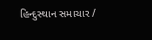હિન્દુસ્થાન સમાચાર /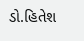ડો.હિતેશ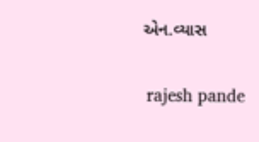એન.વ્યાસ


 rajesh pande